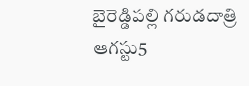బైరెడ్డిపల్లి గరుడదాత్రి ఆగస్టు5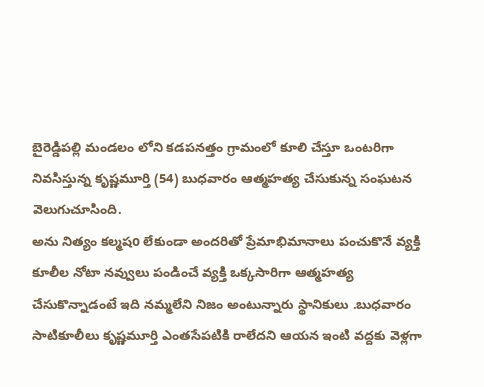బైరెడ్డిపల్లి మండలం లోని కడపనత్తం గ్రామంలో కూలి చేస్తూ ఒంటరిగా నివసిస్తున్న కృష్ణమూర్తి (54) బుధవారం ఆత్మహత్య చేసుకున్న సంఘటన వెలుగుచూసింది.
అను నిత్యం కల్మషo లేకుండా అందరితో ప్రేమాభిమానాలు పంచుకొనే వ్యక్తి
కూలీల నోటా నవ్వులు పండించే వ్యక్తి ఒక్కసారిగా ఆత్మహత్య చేసుకొన్నాడంటే ఇది నమ్మలేని నిజం అంటున్నారు స్థానికులు .బుధవారం సాటికూలీలు కృష్ణమూర్తి ఎంతసేపటికి రాలేదని ఆయన ఇంటి వద్దకు వెళ్లగా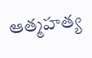ఆత్మహత్య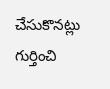చేసుకొనట్లు గుర్తించి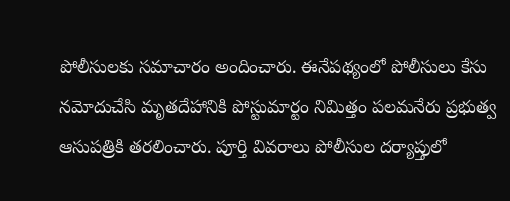పోలీసులకు సమాచారం అందించారు. ఈనేపథ్యంలో పోలీసులు కేసు నమోదుచేసి మృతదేహానికి పోస్టుమార్టం నిమిత్తం పలమనేరు ప్రభుత్వ ఆసుపత్రికి తరలించారు. పూర్తి వివరాలు పోలీసుల దర్యాప్తులో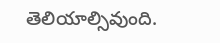తెలియాల్సివుంది.